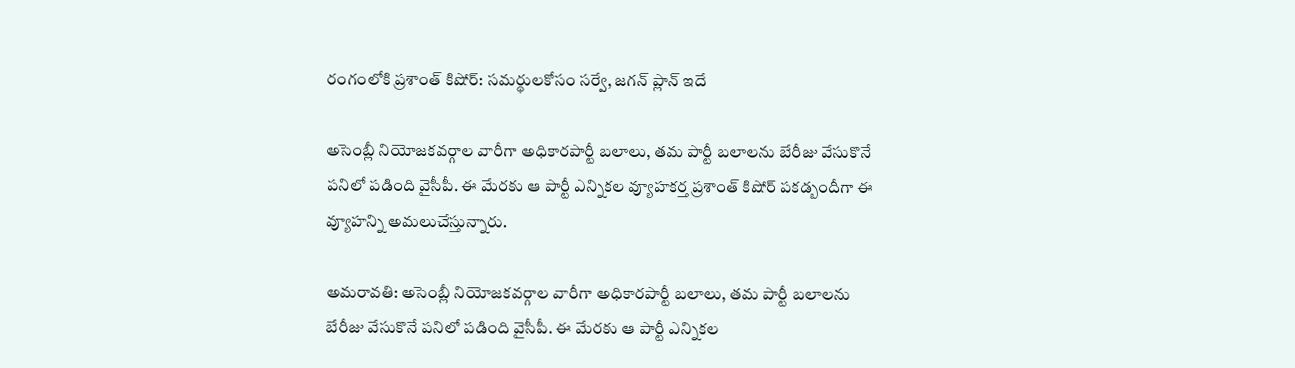రంగంలోకి ప్రశాంత్ కిషోర్: సమర్థులకోసం సర్వే, జగన్ ప్లాన్ ఇదే

అసెంబ్లీ నియోజకవర్గాల వారీగా అధికారపార్టీ బలాలు, తమ పార్టీ బలాలను బేరీజు వేసుకొనే పనిలో పడింది వైసీపీ. ఈ మేరకు ఆ పార్టీ ఎన్నికల వ్యూహకర్త ప్రశాంత్ కిషోర్ పకడ్బందీగా ఈ వ్యూహన్ని అమలుచేస్తున్నారు.

అమరావతి: అసెంబ్లీ నియోజకవర్గాల వారీగా అధికారపార్టీ బలాలు, తమ పార్టీ బలాలను బేరీజు వేసుకొనే పనిలో పడింది వైసీపీ. ఈ మేరకు ఆ పార్టీ ఎన్నికల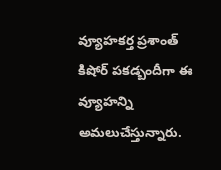వ్యూహకర్త ప్రశాంత్ కిషోర్ పకడ్బందీగా ఈ వ్యూహన్ని అమలుచేస్తున్నారు.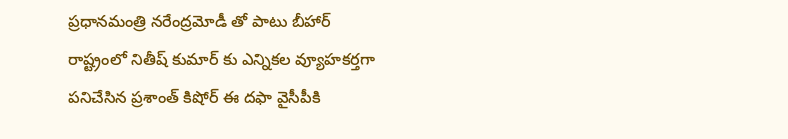ప్రధానమంత్రి నరేంద్రమోడీ తో పాటు బీహార్ రాష్ట్రంలో నితీష్ కుమార్ కు ఎన్నికల వ్యూహకర్తగా పనిచేసిన ప్రశాంత్ కిషోర్ ఈ దఫా వైసీపీకి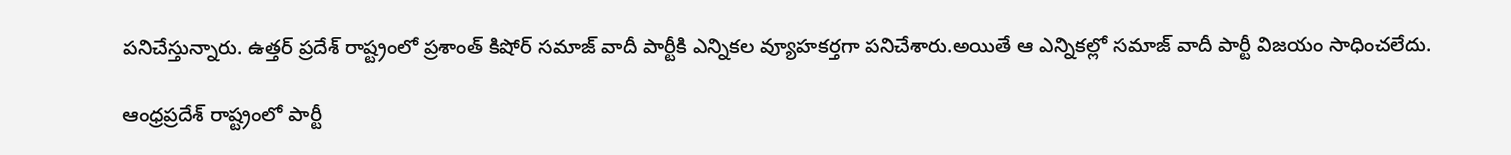పనిచేస్తున్నారు. ఉత్తర్ ప్రదేశ్ రాష్ట్రంలో ప్రశాంత్ కిషోర్ సమాజ్ వాదీ పార్టీకి ఎన్నికల వ్యూహకర్తగా పనిచేశారు.అయితే ఆ ఎన్నికల్లో సమాజ్ వాదీ పార్టీ విజయం సాధించలేదు.

ఆంధ్రప్రదేశ్ రాష్ట్రంలో పార్టీ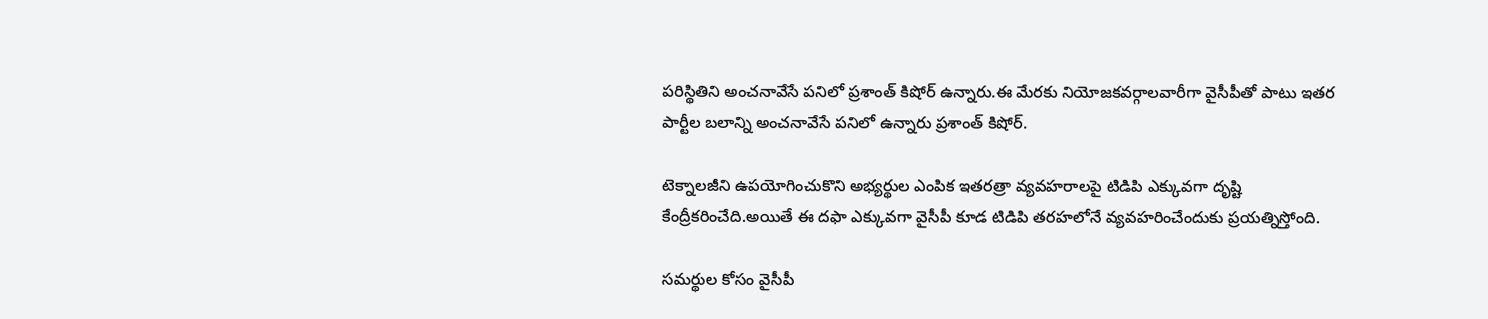పరిస్థితిని అంచనావేసే పనిలో ప్రశాంత్ కిషోర్ ఉన్నారు.ఈ మేరకు నియోజకవర్గాలవారీగా వైసీపీతో పాటు ఇతర పార్టీల బలాన్ని అంచనావేసే పనిలో ఉన్నారు ప్రశాంత్ కిషోర్.

టెక్నాలజీని ఉపయోగించుకొని అభ్యర్థుల ఎంపిక ఇతరత్రా వ్యవహరాలపై టిడిపి ఎక్కువగా దృష్టి కేంద్రీకరించేది.అయితే ఈ దఫా ఎక్కువగా వైసీపీ కూడ టిడిపి తరహలోనే వ్యవహరించేందుకు ప్రయత్నిస్తోంది.

సమర్థుల కోసం వైసీపీ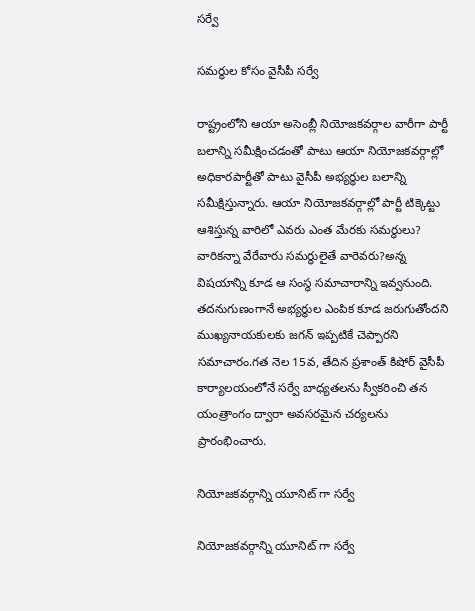సర్వే

సమర్థుల కోసం వైసీపీ సర్వే

రాష్ట్రంలోని ఆయా అసెంబ్లీ నియోజకవర్గాల వారీగా పార్టీ బలాన్ని సమీక్షించడంతో పాటు ఆయా నియోజకవర్గాల్లో అధికారపార్టీతో పాటు వైసీపీ అభ్యర్థుల బలాన్ని సమీక్షిస్తున్నారు. ఆయా నియోజకవర్గాల్లో పార్టీ టిక్కెట్టు ఆశిస్తున్న వారిలో ఎవరు ఎంత మేరకు సమర్థులు? వారికన్నా వేరేవారు సమర్థులైతే వారెవరు?అన్న విషయాన్ని కూడ ఆ సంస్థ సమాచారాన్ని ఇవ్వనుంది. తదనుగుణంగానే అభ్యర్థుల ఎంపిక కూడ జరుగుతోందని ముఖ్యనాయకులకు జగన్ ఇప్పటికే చెప్పారని సమాచారం.గత నెల 15వ, తేదిన ప్రశాంత్ కిషోర్ వైసీపీ కార్యాలయంలోనే సర్వే బాధ్యతలను స్వీకరించి తన యంత్రాంగం ద్వారా అవసరమైన చర్యలను ప్రారంభించారు.

నియోజకవర్గాన్ని యూనిట్ గా సర్వే

నియోజకవర్గాన్ని యూనిట్ గా సర్వే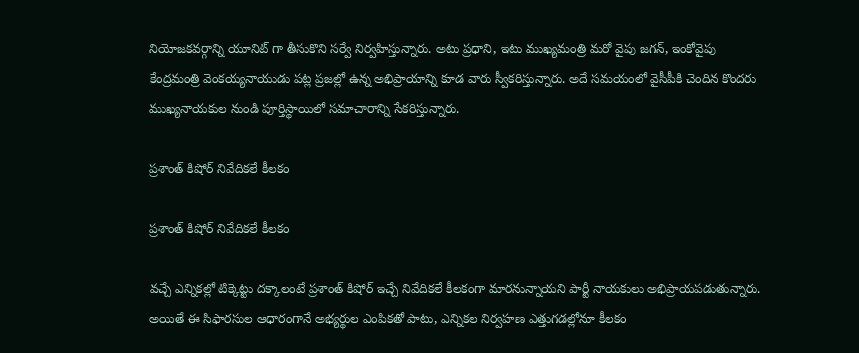నియోజకవర్గాన్ని యూనిట్ గా తీసుకొని సర్వే నిర్వహిస్తున్నారు. అటు ప్రధాని, ఇటు ముఖ్యమంత్రి మరో వైపు జగన్, ఇంకోవైపు కేంద్రమంత్రి వెంకయ్యనాయుడు పట్ల ప్రజల్లో ఉన్న అభిప్రాయాన్ని కూడ వారు స్వీకరిస్తున్నారు. అదే సమయంలో వైసీపీకి చెందిన కొందరు ముఖ్యనాయకుల నుండి పూర్తిస్థాయిలో సమాచారాన్ని సేకరిస్తున్నారు.

ప్రశాంత్ కిషోర్ నివేదికలే కీలకం

ప్రశాంత్ కిషోర్ నివేదికలే కీలకం

వచ్చే ఎన్నికల్లో టిక్కెట్టు దక్కాలంటే ప్రశాంత్ కిషోర్ ఇచ్చే నివేదికలే కీలకంగా మారనున్నాయని పార్టీ నాయకులు అభిప్రాయపడుతున్నారు. అయితే ఈ సిఫారసుల ఆధారంగానే అభ్యర్థుల ఎంపికతో పాటు, ఎన్నికల నిర్వహణ ఎత్తుగడల్లోనూ కీలకం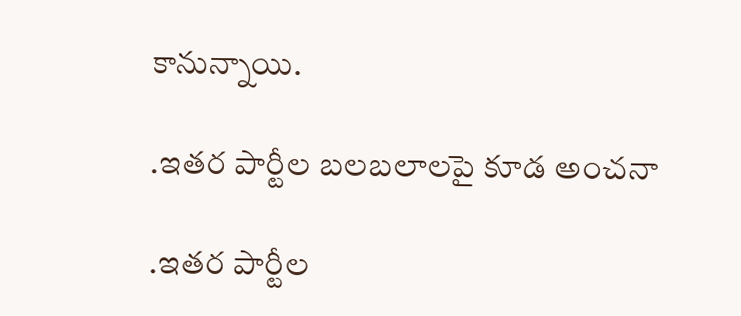కానున్నాయి.

.ఇతర పార్టీల బలబలాలపై కూడ అంచనా

.ఇతర పార్టీల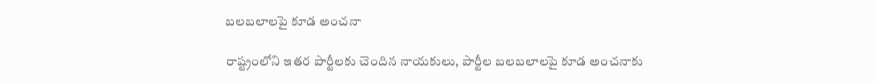బలబలాలపై కూడ అంచనా

రాష్ట్రంలోని ఇతర పార్టీలకు చెందిన నాయకులు, పార్టీల బలబలాలపై కూడ అంచనాకు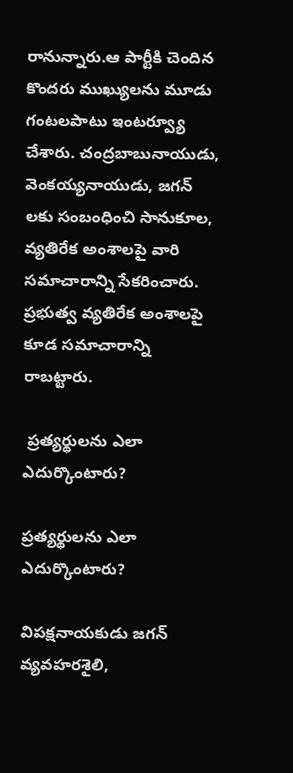రానున్నారు.ఆ పార్టీకి చెందిన కొందరు ముఖ్యులను మూడు గంటలపాటు ఇంటర్వ్యూ చేశారు. చంద్రబాబునాయుడు, వెంకయ్యనాయుడు, జగన్ లకు సంబంధించి సానుకూల, వ్యతిరేక అంశాలపై వారి సమాచారాన్ని సేకరించారు. ప్రభుత్వ వ్యతిరేక అంశాలపై కూడ సమాచారాన్ని రాబట్టారు.

 ప్రత్యర్థులను ఎలా ఎదుర్కొంటారు?

ప్రత్యర్థులను ఎలా ఎదుర్కొంటారు?

విపక్షనాయకుడు జగన్ వ్యవహరశైలి,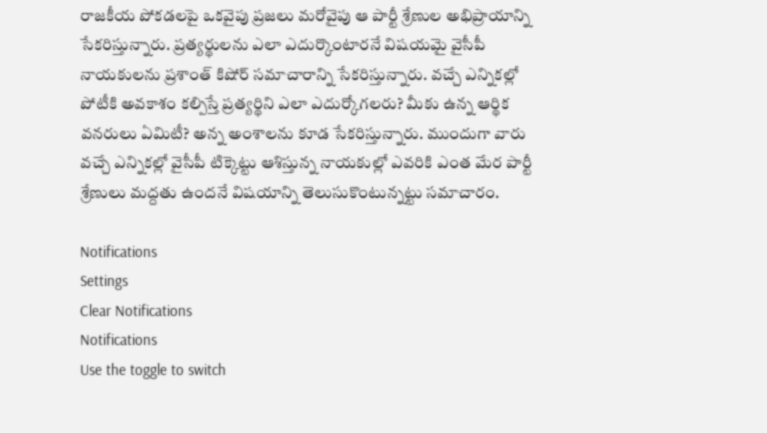రాజకీయ పోకడలపై ఒకవైపు ప్రజలు మరోవైపు ఆ పార్టీ శ్రేణుల అభిప్రాయాన్ని సేకరిస్తున్నారు. ప్రత్యర్థులను ఎలా ఎదుర్కొంటారనే విషయమై వైసీపీ నాయకులను ప్రశాంత్ కిషోర్ సమాచారాన్ని సేకరిస్తున్నారు. వచ్చే ఎన్నికల్లో పోటీకి అవకాశం కల్పిస్తే ప్రత్యర్థిని ఎలా ఎదుర్కోగలరు? మీకు ఉన్న ఆర్థిక వనరులు ఏమిటీ? అన్న అంశాలను కూడ సేకరిస్తున్నారు. ముందుగా వారు వచ్చే ఎన్నికల్లో వైసీపీ టిక్కెట్టు ఆశిస్తున్న నాయకుల్లో ఎవరికి ఎంత మేర పార్టీ శ్రేణులు మద్దతు ఉందనే విషయాన్ని తెలుసుకొంటున్నట్టు సమాచారం.

Notifications
Settings
Clear Notifications
Notifications
Use the toggle to switch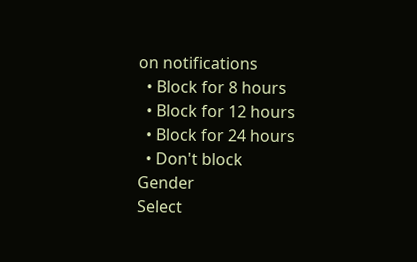on notifications
  • Block for 8 hours
  • Block for 12 hours
  • Block for 24 hours
  • Don't block
Gender
Select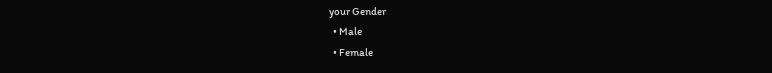your Gender
  • Male
  • Female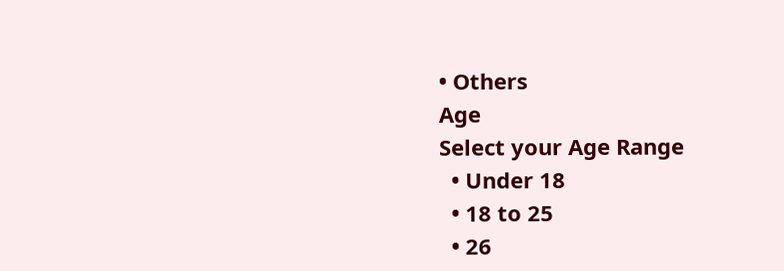• Others
Age
Select your Age Range
  • Under 18
  • 18 to 25
  • 26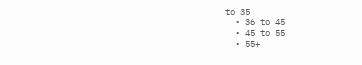to 35
  • 36 to 45
  • 45 to 55
  • 55+